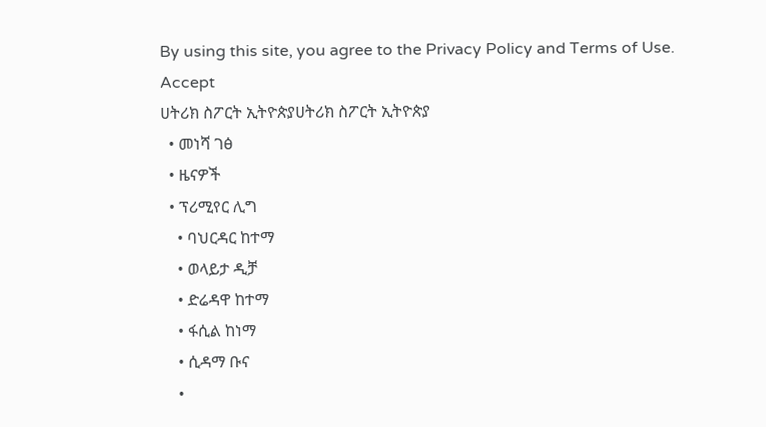By using this site, you agree to the Privacy Policy and Terms of Use.
Accept
ሀትሪክ ስፖርት ኢትዮጵያሀትሪክ ስፖርት ኢትዮጵያ
  • መነሻ ገፅ
  • ዜናዎች
  • ፕሪሚየር ሊግ
    • ባህርዳር ከተማ
    • ወላይታ ዲቻ
    • ድሬዳዋ ከተማ
    • ፋሲል ከነማ
    • ሲዳማ ቡና
    •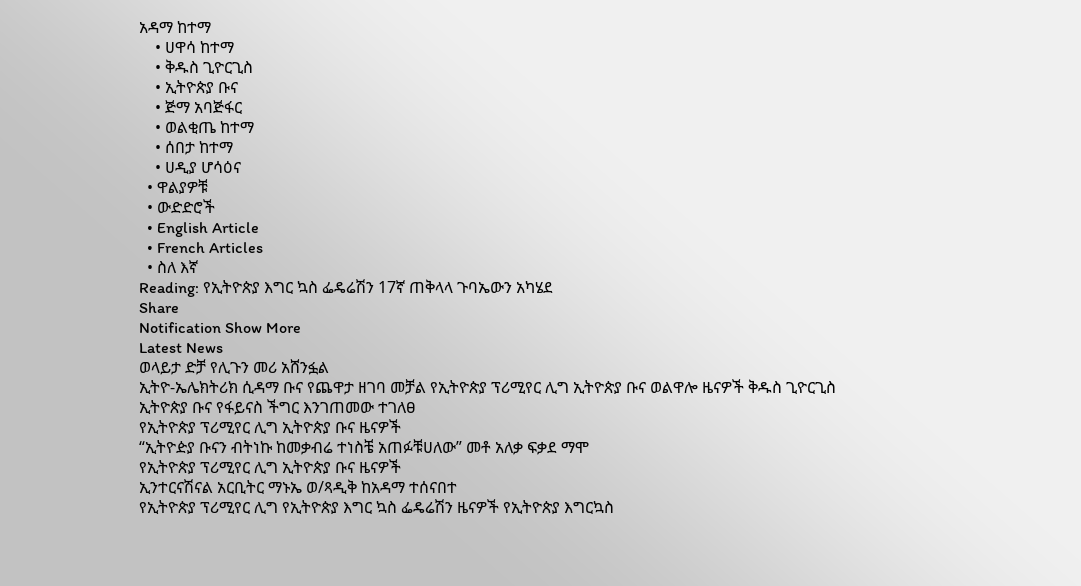አዳማ ከተማ
    • ሀዋሳ ከተማ
    • ቅዱስ ጊዮርጊስ
    • ኢትዮጵያ ቡና
    • ጅማ አባጅፋር
    • ወልቂጤ ከተማ
    • ሰበታ ከተማ
    • ሀዲያ ሆሳዕና
  • ዋልያዎቹ
  • ውድድሮች
  • English Article
  • French Articles
  • ስለ እኛ
Reading: የኢትዮጵያ እግር ኳስ ፌዴሬሽን 17ኛ ጠቅላላ ጉባኤውን አካሄደ
Share
Notification Show More
Latest News
ወላይታ ድቻ የሊጉን መሪ አሸንፏል
ኢትዮ-ኤሌክትሪክ ሲዳማ ቡና የጨዋታ ዘገባ መቻል የኢትዮጵያ ፕሪሚየር ሊግ ኢትዮጵያ ቡና ወልዋሎ ዜናዎች ቅዱስ ጊዮርጊስ
ኢትዮጵያ ቡና የፋይናስ ችግር እንገጠመው ተገለፀ
የኢትዮጵያ ፕሪሚየር ሊግ ኢትዮጵያ ቡና ዜናዎች
“ኢትዮዽያ ቡናን ብትነኩ ከመቃብሬ ተነስቼ አጠፉቹሀለው” መቶ አለቃ ፍቃደ ማሞ
የኢትዮጵያ ፕሪሚየር ሊግ ኢትዮጵያ ቡና ዜናዎች
ኢንተርናሽናል አርቢትር ማኑኤ ወ/ጻዲቅ ከአዳማ ተሰናበተ
የኢትዮጵያ ፕሪሚየር ሊግ የኢትዮጵያ እግር ኳስ ፌዴሬሽን ዜናዎች የኢትዮጵያ እግርኳስ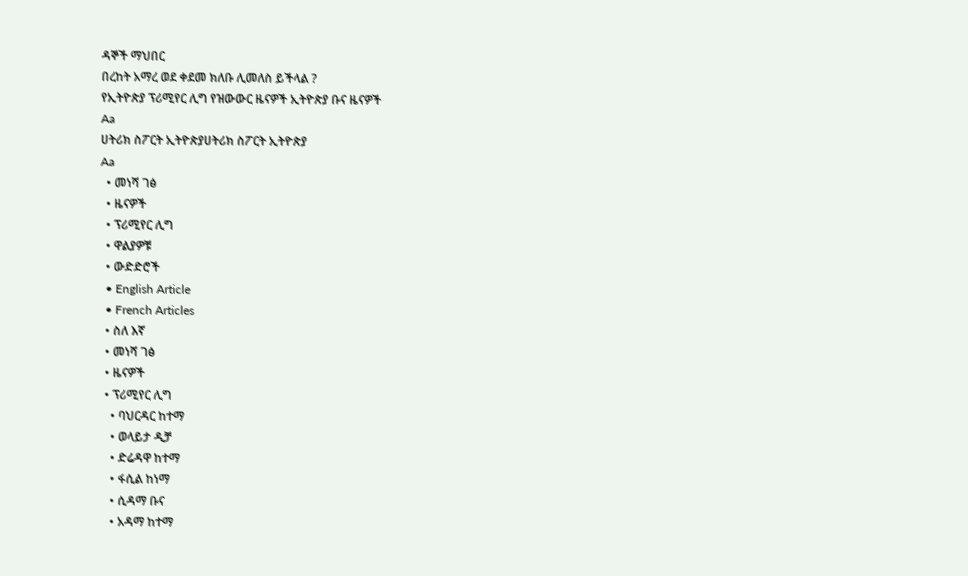ዳኞች ማህበር
በረከት አማረ ወደ ቀደመ ክለቡ ሊመለስ ይችላል ?
የኢትዮጵያ ፕሪሚየር ሊግ የዝውውር ዜናዎች ኢትዮጵያ ቡና ዜናዎች
Aa
ሀትሪክ ስፖርት ኢትዮጵያሀትሪክ ስፖርት ኢትዮጵያ
Aa
  • መነሻ ገፅ
  • ዜናዎች
  • ፕሪሚየር ሊግ
  • ዋልያዎቹ
  • ውድድሮች
  • English Article
  • French Articles
  • ስለ እኛ
  • መነሻ ገፅ
  • ዜናዎች
  • ፕሪሚየር ሊግ
    • ባህርዳር ከተማ
    • ወላይታ ዲቻ
    • ድሬዳዋ ከተማ
    • ፋሲል ከነማ
    • ሲዳማ ቡና
    • አዳማ ከተማ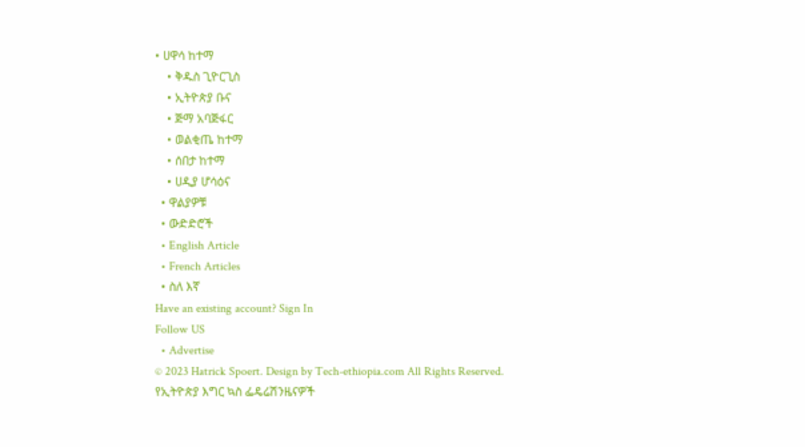• ሀዋሳ ከተማ
    • ቅዱስ ጊዮርጊስ
    • ኢትዮጵያ ቡና
    • ጅማ አባጅፋር
    • ወልቂጤ ከተማ
    • ሰበታ ከተማ
    • ሀዲያ ሆሳዕና
  • ዋልያዎቹ
  • ውድድሮች
  • English Article
  • French Articles
  • ስለ እኛ
Have an existing account? Sign In
Follow US
  • Advertise
© 2023 Hatrick Spoert. Design by Tech-ethiopia.com All Rights Reserved.
የኢትዮጵያ እግር ኳስ ፌዴሬሽንዜናዎች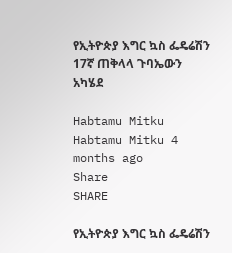የኢትዮጵያ እግር ኳስ ፌዴሬሽን 17ኛ ጠቅላላ ጉባኤውን አካሄደ

Habtamu Mitku
Habtamu Mitku 4 months ago
Share
SHARE

የኢትዮጵያ እግር ኳስ ፌዴሬሽን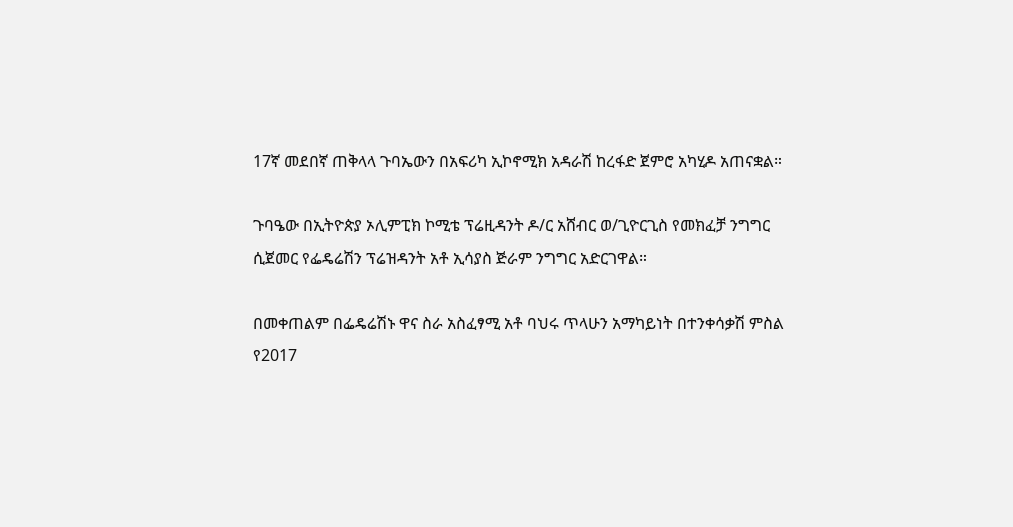17ኛ መደበኛ ጠቅላላ ጉባኤውን በአፍሪካ ኢኮኖሚክ አዳራሽ ከረፋድ ጀምሮ አካሂዶ አጠናቋል።

ጉባዔው በኢትዮጵያ ኦሊምፒክ ኮሚቴ ፕሬዚዳንት ዶ/ር አሸብር ወ/ጊዮርጊስ የመክፈቻ ንግግር ሲጀመር የፌዴሬሽን ፕሬዝዳንት አቶ ኢሳያስ ጅራም ንግግር አድርገዋል።

በመቀጠልም በፌዴሬሽኑ ዋና ስራ አስፈፃሚ አቶ ባህሩ ጥላሁን አማካይነት በተንቀሳቃሽ ምስል የ2017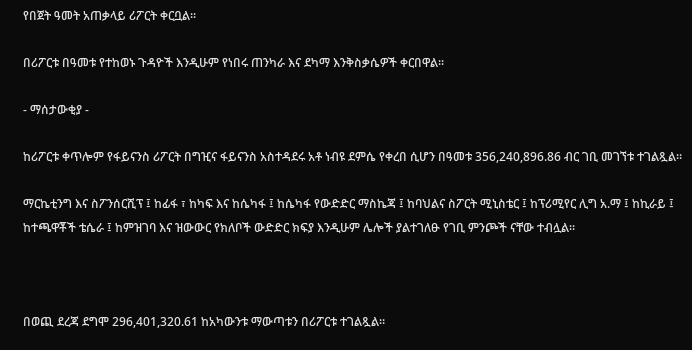የበጀት ዓመት አጠቃላይ ሪፖርት ቀርቧል።

በሪፖርቱ በዓመቱ የተከወኑ ጉዳዮች እንዲሁም የነበሩ ጠንካራ እና ደካማ እንቅስቃሴዎች ቀርበዋል።

- ማሰታውቂያ -

ከሪፖርቱ ቀጥሎም የፋይናንስ ሪፖርት በግዢና ፋይናንስ አስተዳደሩ አቶ ነብዩ ደምሴ የቀረበ ሲሆን በዓመቱ 356,240,896.86 ብር ገቢ መገኘቱ ተገልጿል።

ማርኬቲንግ እና ስፖንሰርሺፕ ፤ ከፊፋ ፣ ከካፍ እና ከሴካፋ ፤ ከሴካፋ የውድድር ማስኬጃ ፤ ከባህልና ስፖርት ሚኒስቴር ፤ ከፕሪሚየር ሊግ አ.ማ ፤ ከኪራይ ፤ ከተጫዋቾች ቴሴራ ፤ ከምዝገባ እና ዝውውር የክለቦች ውድድር ክፍያ እንዲሁም ሌሎች ያልተገለፁ የገቢ ምንጮች ናቸው ተብሏል።



በወጪ ደረጃ ደግሞ 296,401,320.61 ከአካውንቱ ማውጣቱን በሪፖርቱ ተገልጿል።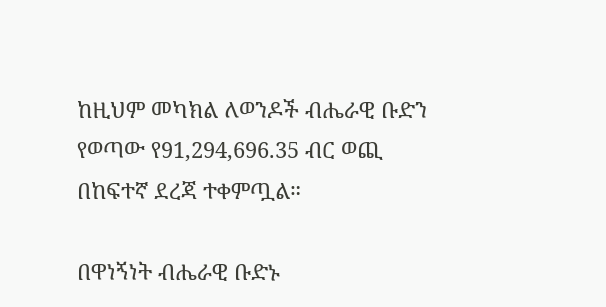ከዚህም መካክል ለወንዶች ብሔራዊ ቡድን የወጣው የ91,294,696.35 ብር ወጪ በከፍተኛ ደረጃ ተቀምጧል።

በዋነኝነት ብሔራዊ ቡድኑ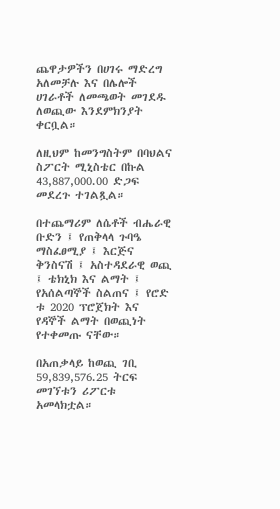ጨዋታዎችን በሀገሩ ማድረግ አለመቻሉ እና በሌሎች ሀገራቶች ለመጫወት መገደዱ ለወጪው እንደምክንያት ቀርቧል።

ለዚህም ከመንግስትም በባህልና ስፖርት ሚኒስቴር በኩል 43,887,000.00 ድጋፍ መደረጉ ተገልጿል።

በተጨማሪም ለሴቶች ብሔራዊ ቡድን ፤ የጠቅላላ ጉባዔ ማስፈፀሚያ ፤ እርጅና ቅንስናሽ ፤ አስተዳደራዊ ወጪ ፤ ቴክኒክ እና ልማት ፤ የአሰልጣኞች ስልጠና ፤ የሮድ ቱ 2020 ፕሮጀክት እና የዳኞች ልማት በወጪነት የተቀመጡ ናቸው።

በአጠቃላይ ከወጪ ገቢ 59,839,576.25 ትርፍ መገኘቱን ሪፖርቱ አመላክቷል።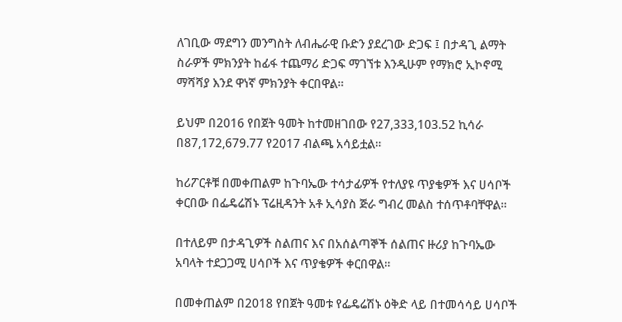ለገቢው ማደግን መንግስት ለብሔራዊ ቡድን ያደረገው ድጋፍ ፤ በታዳጊ ልማት ስራዎች ምክንያት ከፊፋ ተጨማሪ ድጋፍ ማገኘቱ እንዲሁም የማክሮ ኢኮኖሚ ማሻሻያ እንደ ዋነኛ ምክንያት ቀርበዋል።

ይህም በ2016 የበጀት ዓመት ከተመዘገበው የ27,333,103.52 ኪሳራ በ87,172,679.77 የ2017 ብልጫ አሳይቷል።

ከሪፖርቶቹ በመቀጠልም ከጉባኤው ተሳታፊዎች የተለያዩ ጥያቄዎች እና ሀሳቦች ቀርበው በፌዴሬሽኑ ፕሬዚዳንት አቶ ኢሳያስ ጅራ ግብረ መልስ ተሰጥቶባቸዋል።

በተለይም በታዳጊዎች ስልጠና እና በአሰልጣኞች ሰልጠና ዙሪያ ከጉባኤው አባላት ተደጋጋሚ ሀሳቦች እና ጥያቄዎች ቀርበዋል።

በመቀጠልም በ2018 የበጀት ዓመቱ የፌዴሬሽኑ ዕቅድ ላይ በተመሳሳይ ሀሳቦች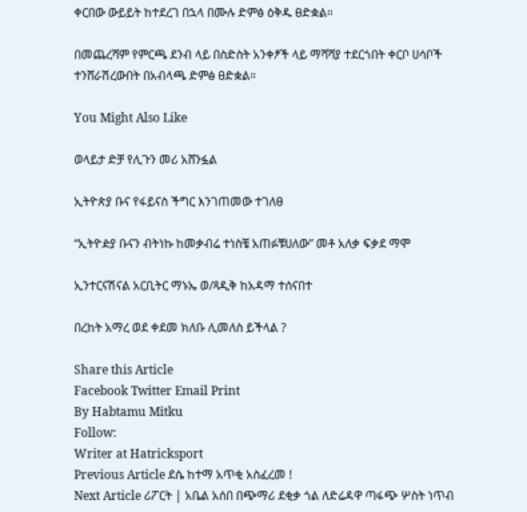ቀርበው ውይይት ከተደረገ በኋላ በሙሉ ድምፅ ዕቅዱ ፀድቋል።

በመጨረሻም የምርጫ ደንብ ላይ በስድስት አንቀፆች ላይ ማሻሻያ ተደርጎበት ቀርቦ ሀሳቦች ተንሸራሽረውበት በአብላጫ ድምፅ ፀድቋል።

You Might Also Like

ወላይታ ድቻ የሊጉን መሪ አሸንፏል

ኢትዮጵያ ቡና የፋይናስ ችግር እንገጠመው ተገለፀ

“ኢትዮዽያ ቡናን ብትነኩ ከመቃብሬ ተነስቼ አጠፉቹሀለው” መቶ አለቃ ፍቃደ ማሞ

ኢንተርናሽናል አርቢትር ማኑኤ ወ/ጻዲቅ ከአዳማ ተሰናበተ

በረከት አማረ ወደ ቀደመ ክለቡ ሊመለስ ይችላል ?

Share this Article
Facebook Twitter Email Print
By Habtamu Mitku
Follow:
Writer at Hatricksport
Previous Article ደሴ ከተማ አጥቂ አስፈረመ !
Next Article ሪፖርት | አቤል አሰበ በጭማሪ ደቂቃ ጎል ለድሬዳዋ ጣፋጭ ሦስት ነጥብ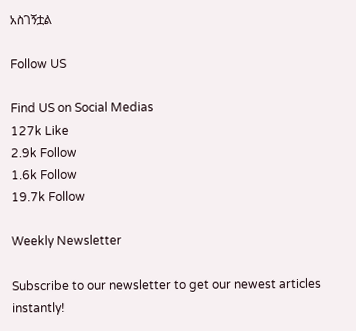አስገኝቷል

Follow US

Find US on Social Medias
127k Like
2.9k Follow
1.6k Follow
19.7k Follow

Weekly Newsletter

Subscribe to our newsletter to get our newest articles instantly!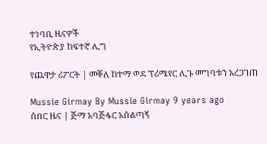ተነባቢ ዜናዎች
የኢትዮጵያ ከፍተኛ ሊግ

የጨዋታ ሪፖርት | መቐለ ከተማ ወደ ፕሪሜየር ሊጉ መግባቱን አረጋገጠ

Mussie Girmay By Mussie Girmay 9 years ago
ሰበር ዜና | ጅማ አባጅፋር አሰልጣኝ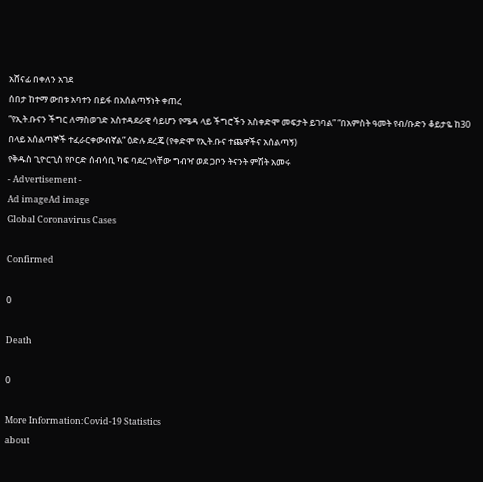አሸናፊ በቀለን አገደ
ሰበታ ከተማ ውበቱ አባተን በይፋ በአሰልጣኝነት ቀጠረ
“የኢት.ቡናን ችግር ለማስወገድ አስተዳደራዊ ሳይሆን የሜዳ ላይ ችግሮችን አስቀድሞ መፍታት ይገባል” “በአምስት ዓመት የብ/ቡድን ቆይታዬ ከ30 በላይ አሰልጣኞች ተፈራርቀውብኛል” ዕድሉ ደረጄ (የቀድሞ የኢት.ቡና ተጨዋችና አሰልጣኝ)
የቅዱስ ጊዮርጊስ የቦርድ ሰብሳቢ ካፍ ባደረገላቸው ግብዣ ወደ ጋቦን ትናንት ምሽት አመሩ
- Advertisement -
Ad imageAd image
Global Coronavirus Cases

Confirmed

0

Death

0

More Information:Covid-19 Statistics
about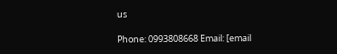us

Phone: 0993808668 Email: [email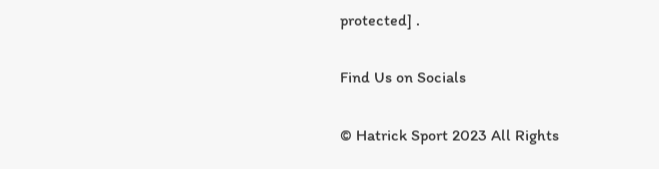protected] .

Find Us on Socials

© Hatrick Sport 2023 All Rights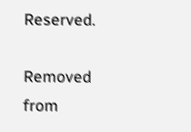Reserved.

Removed from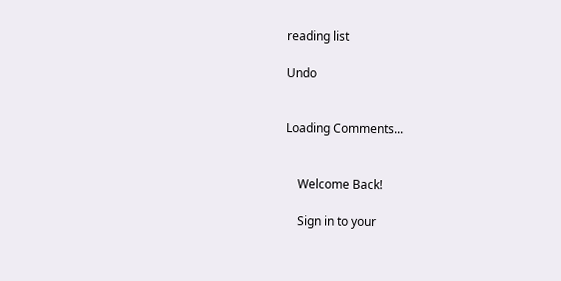reading list

Undo


Loading Comments...


    Welcome Back!

    Sign in to your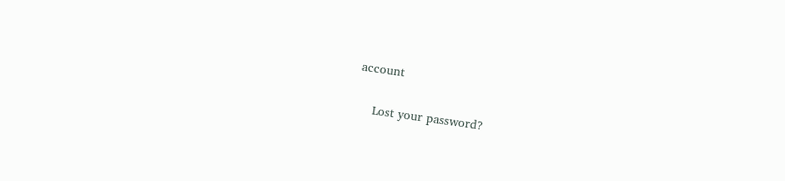account

    Lost your password?